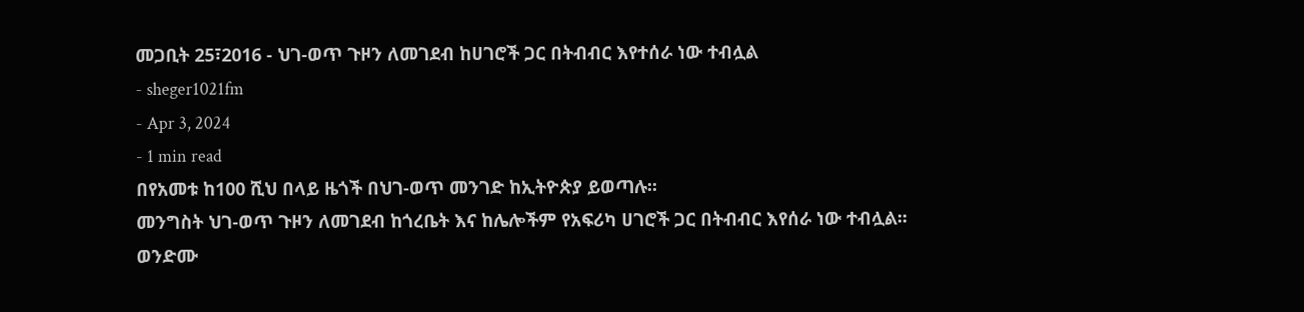መጋቢት 25፣2016 - ህገ-ወጥ ጉዞን ለመገደብ ከሀገሮች ጋር በትብብር እየተሰራ ነው ተብሏል
- sheger1021fm
- Apr 3, 2024
- 1 min read
በየአመቱ ከ100 ሺህ በላይ ዜጎች በህገ-ወጥ መንገድ ከኢትዮጵያ ይወጣሉ፡፡
መንግስት ህገ-ወጥ ጉዞን ለመገደብ ከጎረቤት እና ከሌሎችም የአፍሪካ ሀገሮች ጋር በትብብር እየሰራ ነው ተብሏል፡፡
ወንድሙ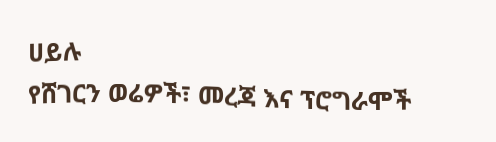ሀይሉ
የሸገርን ወሬዎች፣ መረጃ እና ፕሮግራሞች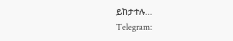ይከታተሉ…
Telegram: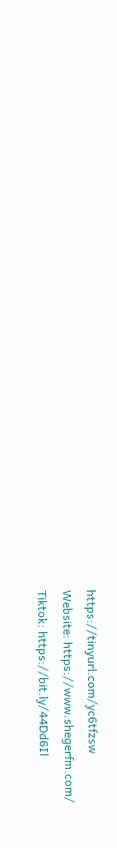https://tinyurl.com/yc6tfzsw
Website: https://www.shegerfm.com/
Tiktok: https://bit.ly/44Dd6Il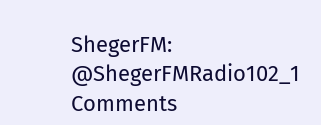ShegerFM: @ShegerFMRadio102_1
Comments